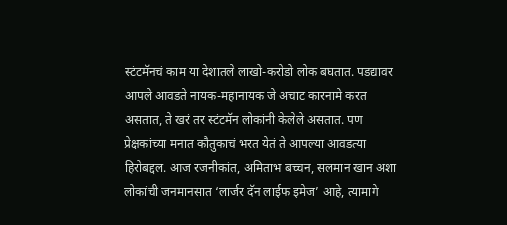स्टंटमॅनचं काम या देशातले लाखो-करोडो लोक बघतात. पडद्यावर आपले आवडते नायक-महानायक जे अचाट कारनामे करत असतात, ते खरं तर स्टंटमॅन लोकांनी केलेले असतात. पण प्रेक्षकांच्या मनात कौतुकाचं भरत येतं ते आपल्या आवडत्या हिरोबद्दल. आज रजनीकांत, अमिताभ बच्चन, सलमान खान अशा लोकांची जनमानसात ‘लार्जर दॅन लाईफ इमेज’ आहे, त्यामागे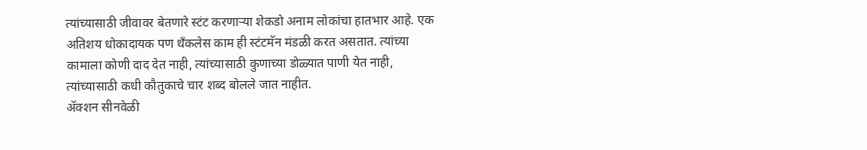त्यांच्यासाठी जीवावर बेतणारे स्टंट करणाऱ्या शेकडो अनाम लोकांचा हातभार आहे. एक अतिशय धोकादायक पण थॅंकलेस काम ही स्टंटमॅन मंडळी करत असतात. त्यांच्या कामाला कोणी दाद देत नाही, त्यांच्यासाठी कुणाच्या डोळ्यात पाणी येत नाही, त्यांच्यासाठी कधी कौतुकाचे चार शब्द बोलले जात नाहीत.
ॲक्शन सीनवेळी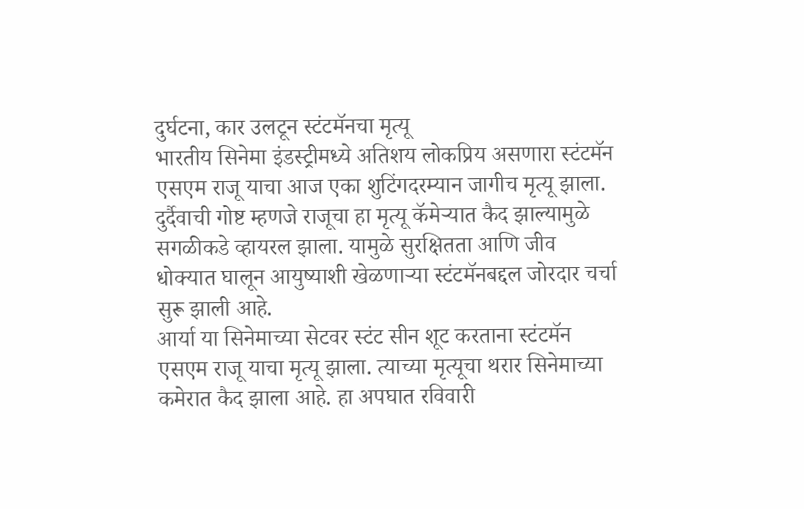दुर्घटना, कार उलटून स्टंटमॅनचा मृत्यू
भारतीय सिनेमा इंडस्ट्रीमध्ये अतिशय लोकप्रिय असणारा स्टंटमॅन एसएम राजू याचा आज एका शुटिंगदरम्यान जागीच मृत्यू झाला. दुर्दैवाची गोष्ट म्हणजे राजूचा हा मृत्यू कॅमेऱ्यात कैद झाल्यामुळे सगळीकडे व्हायरल झाला. यामुळे सुरक्षितता आणि जीव धोक्यात घालून आयुष्याशी खेळणाऱ्या स्टंटमॅनबद्दल जोरदार चर्चा सुरू झाली आहे.
आर्या या सिनेमाच्या सेटवर स्टंट सीन शूट करताना स्टंटमॅन एसएम राजू याचा मृत्यू झाला. त्याच्या मृत्यूचा थरार सिनेमाच्या कमेरात कैद झाला आहे. हा अपघात रविवारी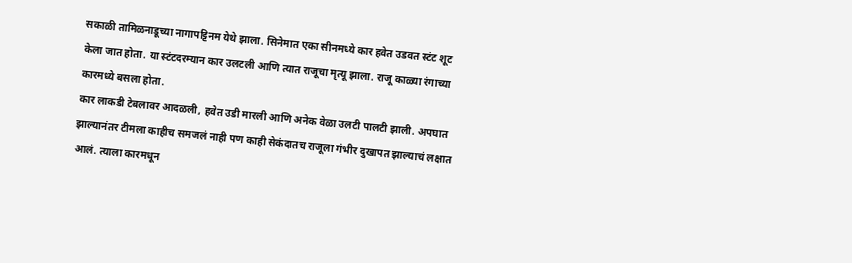सकाळी तामिळनाडूच्या नागापट्टिनम येथे झाला. सिनेमात एका सीनमध्ये कार हवेत उडवत स्टंट शूट केला जात होता. या स्टंटदरम्यान कार उलटली आणि त्यात राजूचा मृत्यू झाला. राजू काळ्या रंगाच्या कारमध्ये बसला होता.
कार लाकडी टेबलावर आदळली, हवेत उडी मारली आणि अनेक वेळा उलटी पालटी झाली. अपघात झाल्यानंतर टीमला काहीच समजलं नाही पण काही सेकंदातच राजूला गंभीर दुखापत झाल्याचं लक्षात आलं. त्याला कारमधून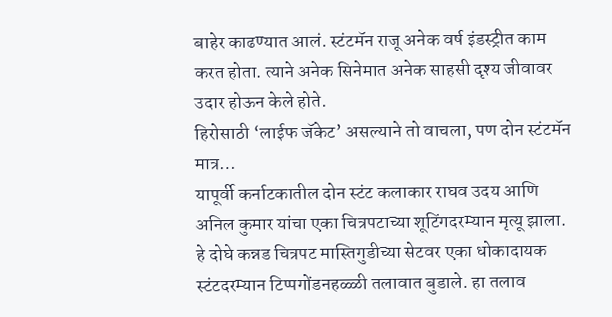बाहेर काढण्यात आलं. स्टंटमॅन राजू अनेक वर्ष इंडस्ट्रीत काम करत होता. त्याने अनेक सिनेमात अनेक साहसी दृश्य जीवावर उदार होऊन केले होते.
हिरोसाठी ‘लाईफ जॅकेट’ असल्याने तो वाचला, पण दोन स्टंटमॅन मात्र…
यापूर्वी कर्नाटकातील दोन स्टंट कलाकार राघव उदय आणि अनिल कुमार यांचा एका चित्रपटाच्या शूटिंगदरम्यान मृत्यू झाला. हे दोघे कन्नड चित्रपट मास्तिगुडीच्या सेटवर एका धोकादायक स्टंटदरम्यान टिप्पगोंडनहळ्ळी तलावात बुडाले. हा तलाव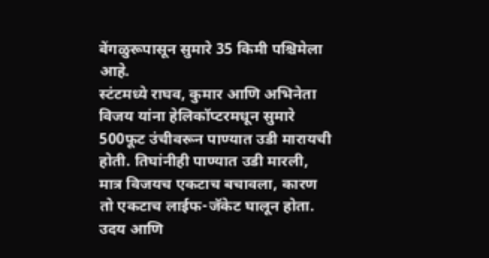बेंगळुरूपासून सुमारे 35 किमी पश्चिमेला आहे.
स्टंटमध्ये राघव, कुमार आणि अभिनेता विजय यांना हेलिकॉप्टरमधून सुमारे 500फूट उंचीवरून पाण्यात उडी मारायची होती. तिघांनीही पाण्यात उडी मारली, मात्र विजयच एकटाच बचावला, कारण तो एकटाच लाईफ-जॅकेट घालून होता. उदय आणि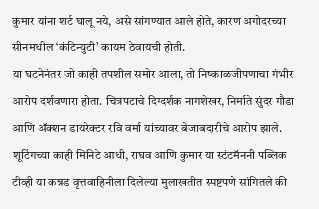कुमार यांना शर्ट घालू नये, असे सांगण्यात आले होते, कारण अगोदरच्या सीनमधील ‘कंटिन्युटी’ कायम ठेवायची होती.
या घटनेनंतर जो काही तपशील समोर आला, तो निष्काळजीपणाचा गंभीर आरोप दर्शवणारा होता. चित्रपटाचे दिग्दर्शक नागशेखर, निर्माते सुंदर गौडा आणि ॲक्शन डायरेक्टर रवि वर्मा यांच्यावर बेजाबदारीचे आरोप झाले. शूटिंगच्या काही मिनिटे आधी, राघव आणि कुमार या स्टंटमॅननी पब्लिक टीव्ही या कन्नड वृत्तवाहिनीला दिलेल्या मुलाखतीत स्पष्टपणे सांगितले की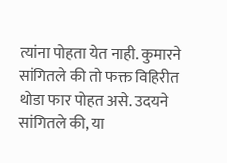त्यांना पोहता येत नाही. कुमारने सांगितले की तो फक्त विहिरीत थोडा फार पोहत असे. उदयने सांगितले की, या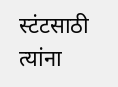स्टंटसाठी त्यांना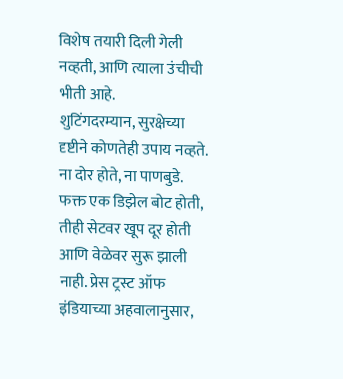विशेष तयारी दिली गेली नव्हती, आणि त्याला उंचीची भीती आहे.
शुटिंगदरम्यान, सुरक्षेच्या दृष्टीने कोणतेही उपाय नव्हते. ना दोर होते, ना पाणबुडे. फक्त एक डिझेल बोट होती, तीही सेटवर खूप दूर होती आणि वेळेवर सुरू झाली नाही. प्रेस ट्रस्ट ऑफ इंडियाच्या अहवालानुसार,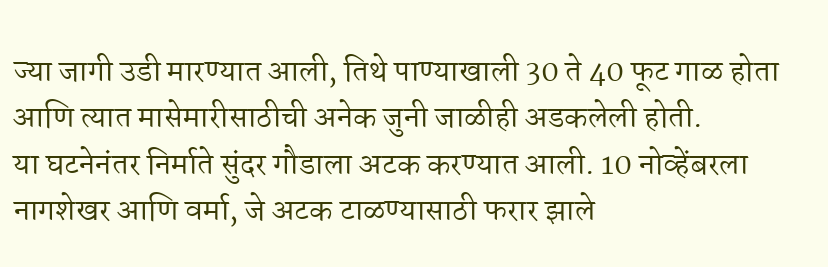ज्या जागी उडी मारण्यात आली, तिथे पाण्याखाली 30 ते 40 फूट गाळ होता आणि त्यात मासेमारीसाठीची अनेक जुनी जाळीही अडकलेली होती.
या घटनेनंतर निर्माते सुंदर गौडाला अटक करण्यात आली. 10 नोव्हेंबरला नागशेखर आणि वर्मा, जे अटक टाळण्यासाठी फरार झाले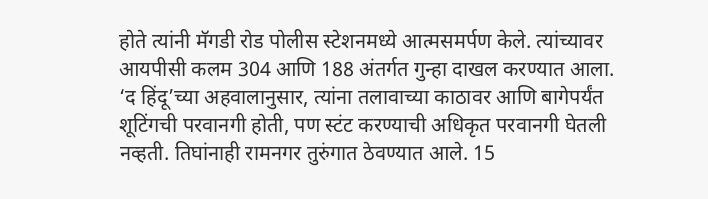होते त्यांनी मॅगडी रोड पोलीस स्टेशनमध्ये आत्मसमर्पण केले. त्यांच्यावर आयपीसी कलम 304 आणि 188 अंतर्गत गुन्हा दाखल करण्यात आला.
‘द हिंदू’च्या अहवालानुसार, त्यांना तलावाच्या काठावर आणि बागेपर्यंत शूटिंगची परवानगी होती, पण स्टंट करण्याची अधिकृत परवानगी घेतली नव्हती. तिघांनाही रामनगर तुरुंगात ठेवण्यात आले. 15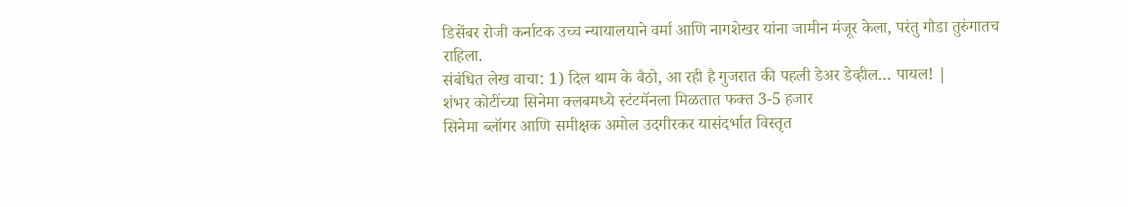डिसेंबर रोजी कर्नाटक उच्च न्यायालयाने वर्मा आणि नागशेखर यांना जामीन मंजूर केला, परंतु गौडा तुरुंगातच राहिला.
संबंधित लेख वाचा: 1) दिल थाम के बैठो, आ रही है गुजरात की पहली डेअर डेव्हील… पायल! |
शंभर कोटींच्या सिनेमा क्लबमध्ये स्टंटमॅनला मिळतात फक्त 3-5 हजार
सिनेमा ब्लॉगर आणि समीक्षक अमोल उदगीरकर यासंदर्भात विस्तृत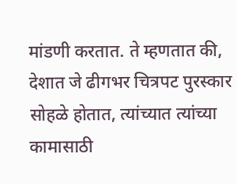मांडणी करतात. ते म्हणतात की, देशात जे ढीगभर चित्रपट पुरस्कार सोहळे होतात, त्यांच्यात त्यांच्या कामासाठी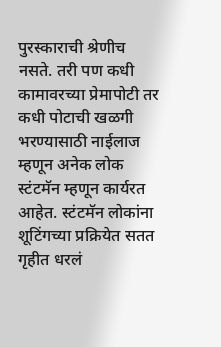पुरस्काराची श्रेणीच नसते. तरी पण कधी कामावरच्या प्रेमापोटी तर कधी पोटाची खळगी भरण्यासाठी नाईलाज म्हणून अनेक लोक स्टंटमॅन म्हणून कार्यरत आहेत. स्टंटमॅन लोकांना शूटिंगच्या प्रक्रियेत सतत गृहीत धरलं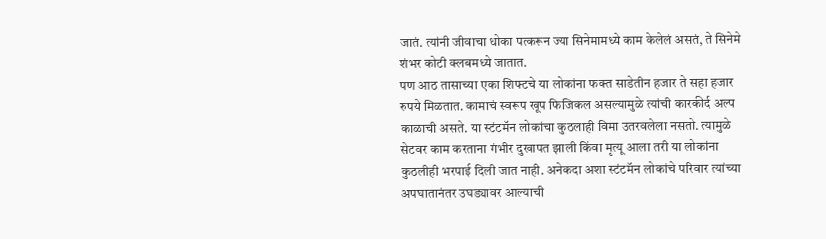जातं. त्यांनी जीवाचा धोका पत्करून ज्या सिनेमामध्ये काम केलेलं असतं, ते सिनेमे शंभर कोटी क्लबमध्ये जातात.
पण आठ तासाच्या एका शिफ्टचे या लोकांना फक्त साडेतीन हजार ते सहा हजार रुपये मिळतात. कामाचं स्वरूप खूप फिजिकल असल्यामुळे त्यांची कारकीर्द अल्प काळाची असते. या स्टंटमॅन लोकांचा कुठलाही विमा उतरवलेला नसतो. त्यामुळे सेटवर काम करताना गंभीर दुखापत झाली किंवा मृत्यू आला तरी या लोकांना कुठलीही भरपाई दिली जात नाही. अनेकदा अशा स्टंटमॅन लोकांचे परिवार त्यांच्या अपघातानंतर उघड्यावर आल्याची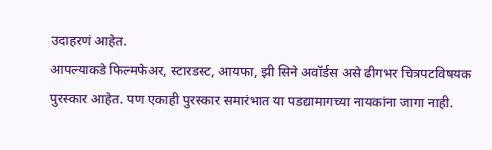उदाहरणं आहेत.
आपल्याकडे फिल्मफेअर, स्टारडस्ट, आयफा, झी सिने अवॉर्डस असे ढीगभर चित्रपटविषयक पुरस्कार आहेत. पण एकाही पुरस्कार समारंभात या पडद्यामागच्या नायकांना जागा नाही.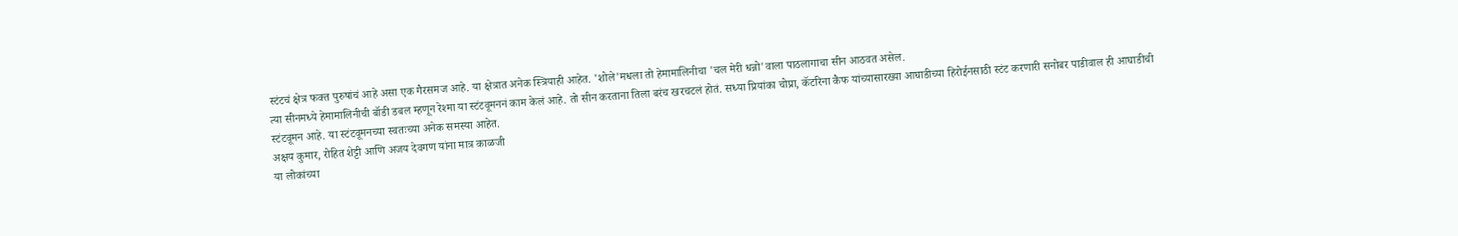स्टंटचं क्षेत्र फक्त पुरुषांचं आहे असा एक गैरसमज आहे. या क्षेत्रात अनेक स्त्रियाही आहेत. 'शोले'मधला तो हेमामालिनीचा 'चल मेरी धन्नो'वाला पाठलागाचा सीन आठवत असेल.
त्या सीनमध्ये हेमामालिनीची बॉडी डबल म्हणून रेश्मा या स्टंटवूमननं काम केलं आहे. तो सीन करताना तिला बरंच खरचटलं होतं. सध्या प्रियांका चोप्रा, कॅटरिना कैफ यांच्यासारख्या आघाडीच्या हिरोईनसाठी स्टंट करणारी सनोबर पाडीवाल ही आघाडीची स्टंटवूमन आहे. या स्टंटवूमनच्या स्वतःच्या अनेक समस्या आहेत.
अक्षय कुमार, रोहित शेट्टी आणि अजय देवगण यांना मात्र काळजी
या लोकांच्या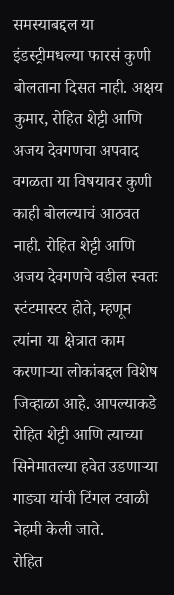समस्याबद्दल या इंडस्ट्रीमधल्या फारसं कुणी बोलताना दिसत नाही. अक्षय कुमार, रोहित शेट्टी आणि अजय देवगणचा अपवाद वगळता या विषयावर कुणी काही बोलल्याचं आठवत नाही. रोहित शेट्टी आणि अजय देवगणचे वडील स्वतः स्टंटमास्टर होते, म्हणून त्यांना या क्षेत्रात काम करणाऱ्या लोकांबद्दल विशेष जिव्हाळा आहे. आपल्याकडे रोहित शेट्टी आणि त्याच्या सिनेमातल्या हवेत उडणाऱ्या गाड्या यांची टिंगल टवाळी नेहमी केली जाते.
रोहित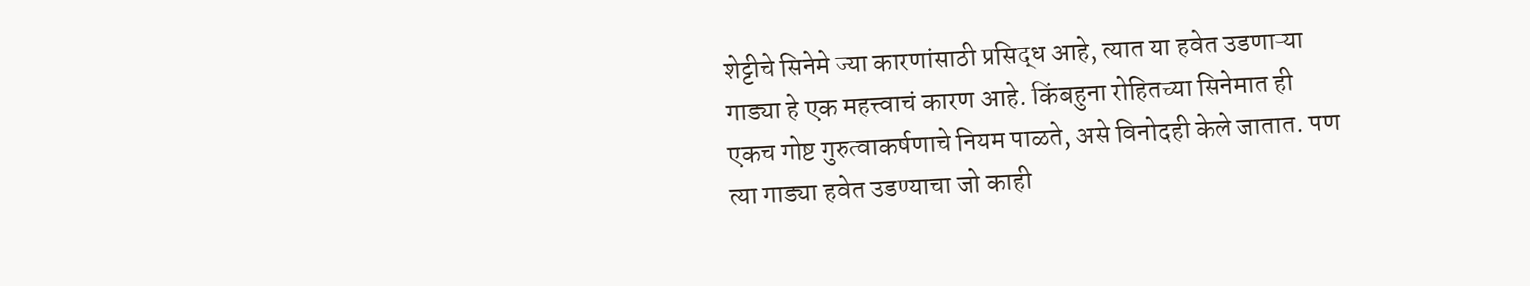शेट्टीचे सिनेमे ज्या कारणांसाठी प्रसिद्ध आहे, त्यात या हवेत उडणाऱ्या गाड्या हे एक महत्त्वाचं कारण आहे. किंबहुना रोहितच्या सिनेमात ही एकच गोष्ट गुरुत्वाकर्षणाचे नियम पाळते, असे विनोदही केले जातात. पण त्या गाड्या हवेत उडण्याचा जो काही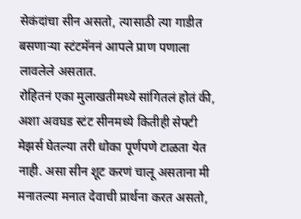सेकंदांचा सीन असतो, त्यासाठी त्या गाडीत बसणाऱ्या स्टंटमॅननं आपले प्राण पणाला लावलेले असतात.
रोहितनं एका मुलाखतीमध्ये सांगितलं होतं की, अशा अवघड स्टंट सीनमध्ये कितीही सेफ्टी मेझर्स घेतल्या तरी धोका पूर्णपणे टाळता येत नाही. असा सीन शूट करणं चालू असताना मी मनातल्या मनात देवाची प्रार्थना करत असतो,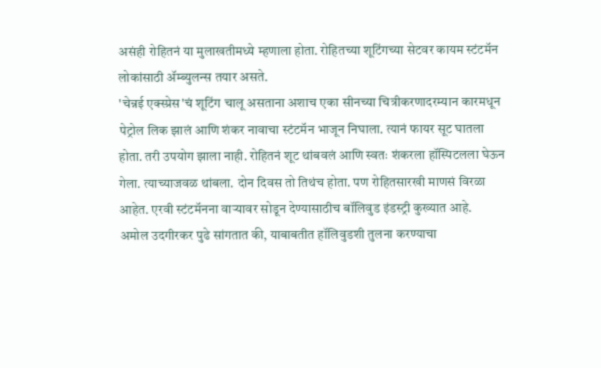असंही रोहितनं या मुलाखतीमध्ये म्हणाला होता. रोहितच्या शूटिंगच्या सेटवर कायम स्टंटमॅन लोकांसाठी ॲम्ब्युलन्स तयार असते.
'चेन्नई एक्स्प्रेस'चं शूटिंग चालू असताना अशाच एका सीनच्या चित्रीकरणादरम्यान कारमधून पेट्रोल लिक झालं आणि शंकर नावाचा स्टंटमॅन भाजून निघाला. त्यानं फायर सूट घातला होता. तरी उपयोग झाला नाही. रोहितनं शूट थांबवलं आणि स्वतः शंकरला हॉस्पिटलला घेऊन गेला. त्याच्याजवळ थांबला. दोन दिवस तो तिथंच होता. पण रोहितसारखी माणसं विरळा आहेत. एरवी स्टंटमॅनना वाऱ्यावर सोडून देण्यासाठीच बॉलिवुड इंडस्ट्री कुख्यात आहे.
अमोल उदगीरकर पुढे सांगतात की, याबाबतीत हॉलिवुडशी तुलना करण्याचा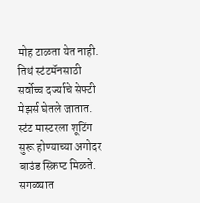मोह टाळता येत नाही. तिथं स्टंटमॅनसाठी सर्वोच्च दर्ज्याचे सेफ्टी मेझर्स घेतले जातात. स्टंट मास्टरला शूटिंग सुरू होण्याच्या अगोदर बाउंड स्क्रिप्ट मिळते. सगळ्यात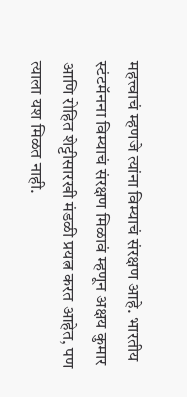महत्त्वाचं म्हणजे त्यांना विम्याचं संरक्षण आहे. भारतीय स्टंटमॅनना विम्याचं संरक्षण मिळावं म्हणून अक्षय कुमार आणि रोहित शेट्टीसारखी मंडळी प्रयत्न करत आहेत, पण त्याला यश मिळत नाही.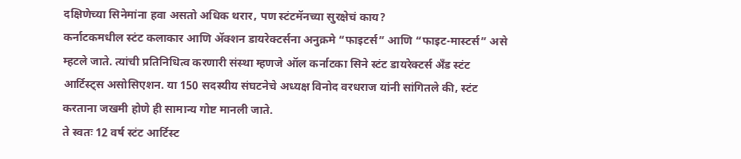दक्षिणेच्या सिनेमांना हवा असतो अधिक थरार, पण स्टंटमॅनच्या सुरक्षेचं काय?
कर्नाटकमधील स्टंट कलाकार आणि ॲक्शन डायरेक्टर्सना अनुक्रमे “फाइटर्स” आणि “फाइट-मास्टर्स” असे म्हटले जाते. त्यांची प्रतिनिधित्व करणारी संस्था म्हणजे ऑल कर्नाटका सिने स्टंट डायरेक्टर्स अँड स्टंट आर्टिस्ट्स असोसिएशन. या 150 सदस्यीय संघटनेचे अध्यक्ष विनोद वरधराज यांनी सांगितले की, स्टंट करताना जखमी होणे ही सामान्य गोष्ट मानली जाते.
ते स्वतः 12 वर्ष स्टंट आर्टिस्ट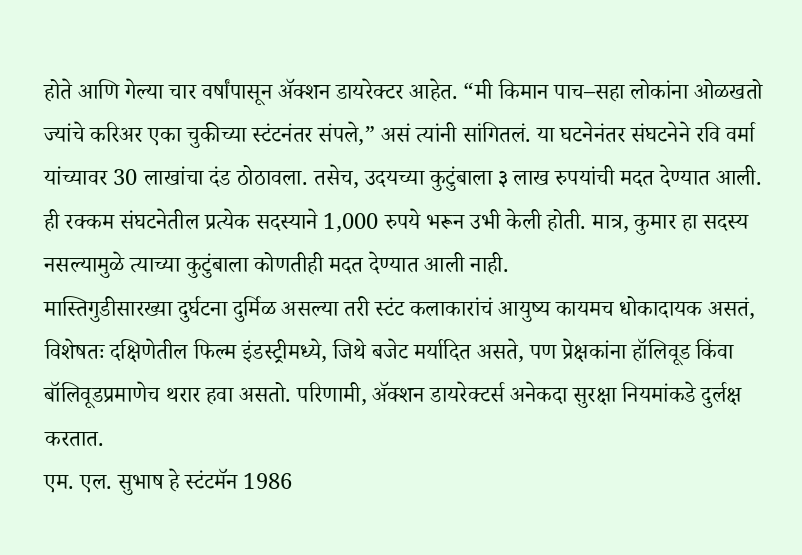होते आणि गेल्या चार वर्षांपासून ॲक्शन डायरेक्टर आहेत. “मी किमान पाच–सहा लोकांना ओळखतो ज्यांचे करिअर एका चुकीच्या स्टंटनंतर संपले,” असं त्यांनी सांगितलं. या घटनेनंतर संघटनेने रवि वर्मा यांच्यावर 30 लाखांचा दंड ठोठावला. तसेच, उदयच्या कुटुंबाला ३ लाख रुपयांची मदत देण्यात आली. ही रक्कम संघटनेतील प्रत्येक सदस्याने 1,000 रुपये भरून उभी केली होती. मात्र, कुमार हा सदस्य नसल्यामुळे त्याच्या कुटुंबाला कोणतीही मदत देण्यात आली नाही.
मास्तिगुडीसारख्या दुर्घटना दुर्मिळ असल्या तरी स्टंट कलाकारांचं आयुष्य कायमच धोकादायक असतं, विशेषतः दक्षिणेतील फिल्म इंडस्ट्रीमध्ये, जिथे बजेट मर्यादित असते, पण प्रेक्षकांना हॉलिवूड किंवा बॉलिवूडप्रमाणेच थरार हवा असतो. परिणामी, ॲक्शन डायरेक्टर्स अनेकदा सुरक्षा नियमांकडे दुर्लक्ष करतात.
एम. एल. सुभाष हे स्टंटमॅन 1986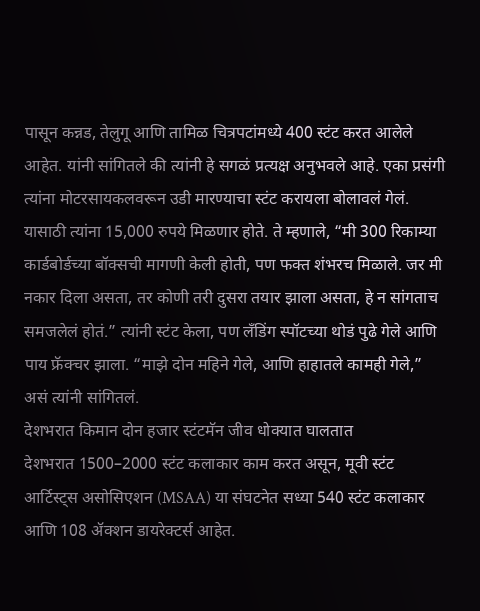पासून कन्नड, तेलुगू आणि तामिळ चित्रपटांमध्ये 400 स्टंट करत आलेले आहेत. यांनी सांगितले की त्यांनी हे सगळं प्रत्यक्ष अनुभवले आहे. एका प्रसंगी त्यांना मोटरसायकलवरून उडी मारण्याचा स्टंट करायला बोलावलं गेलं. यासाठी त्यांना 15,000 रुपये मिळणार होते. ते म्हणाले, “मी 300 रिकाम्या कार्डबोर्डच्या बॉक्सची मागणी केली होती, पण फक्त शंभरच मिळाले. जर मी नकार दिला असता, तर कोणी तरी दुसरा तयार झाला असता, हे न सांगताच समजलेलं होतं.” त्यांनी स्टंट केला, पण लँडिंग स्पॉटच्या थोडं पुढे गेले आणि पाय फ्रॅक्चर झाला. “माझे दोन महिने गेले, आणि हाहातले कामही गेले,” असं त्यांनी सांगितलं.
देशभरात किमान दोन हजार स्टंटमॅन जीव धोक्यात घालतात
देशभरात 1500–2000 स्टंट कलाकार काम करत असून, मूवी स्टंट आर्टिस्ट्स असोसिएशन (MSAA) या संघटनेत सध्या 540 स्टंट कलाकार आणि 108 ॲक्शन डायरेक्टर्स आहेत.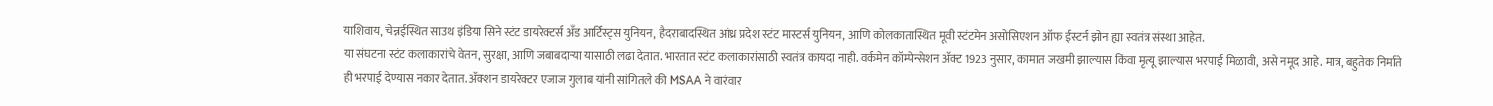याशिवाय, चेन्नईस्थित साउथ इंडिया सिने स्टंट डायरेक्टर्स अँड आर्टिस्ट्स युनियन, हैदराबादस्थित आंध्र प्रदेश स्टंट मास्टर्स युनियन, आणि कोलकातास्थित मूवी स्टंटमेन असोसिएशन ऑफ ईस्टर्न झोन ह्या स्वतंत्र संस्था आहेत.
या संघटना स्टंट कलाकारांचे वेतन, सुरक्षा, आणि जबाबदाऱ्या यासाठी लढा देतात. भारतात स्टंट कलाकारांसाठी स्वतंत्र कायदा नाही. वर्कमेन कॉम्पेन्सेशन ॲक्ट 1923 नुसार, कामात जखमी झाल्यास किंवा मृत्यू झाल्यास भरपाई मिळावी, असे नमूद आहे. मात्र, बहुतेक निर्माते ही भरपाई देण्यास नकार देतात. ॲक्शन डायरेक्टर एजाज गुलाब यांनी सांगितले की MSAA ने वारंवार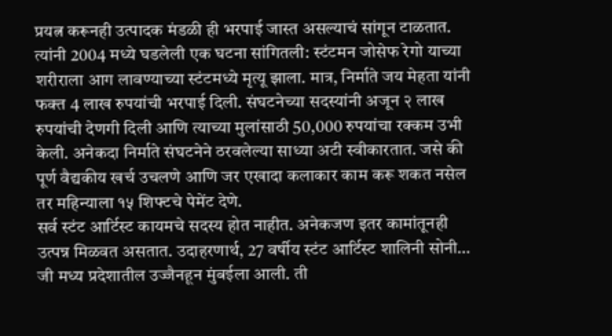प्रयत्न करूनही उत्पादक मंडळी ही भरपाई जास्त असल्याचं सांगून टाळतात.
त्यांनी 2004 मध्ये घडलेली एक घटना सांगितली: स्टंटमन जोसेफ रेगो याच्या शरीराला आग लावण्याच्या स्टंटमध्ये मृत्यू झाला. मात्र, निर्माते जय मेहता यांनी फक्त 4 लाख रुपयांची भरपाई दिली. संघटनेच्या सदस्यांनी अजून २ लाख रुपयांची देणगी दिली आणि त्याच्या मुलांसाठी 50,000 रुपयांचा रक्कम उभी केली. अनेकदा निर्माते संघटनेने ठरवलेल्या साध्या अटी स्वीकारतात. जसे की पूर्ण वैद्यकीय खर्च उचलणे आणि जर एखादा कलाकार काम करू शकत नसेल तर महिन्याला १५ शिफ्टचे पेमेंट देणे.
सर्व स्टंट आर्टिस्ट कायमचे सदस्य होत नाहीत. अनेकजण इतर कामांतूनही उत्पन्न मिळवत असतात. उदाहरणार्थ, 27 वर्षीय स्टंट आर्टिस्ट शालिनी सोनी… जी मध्य प्रदेशातील उज्जैनहून मुंबईला आली. ती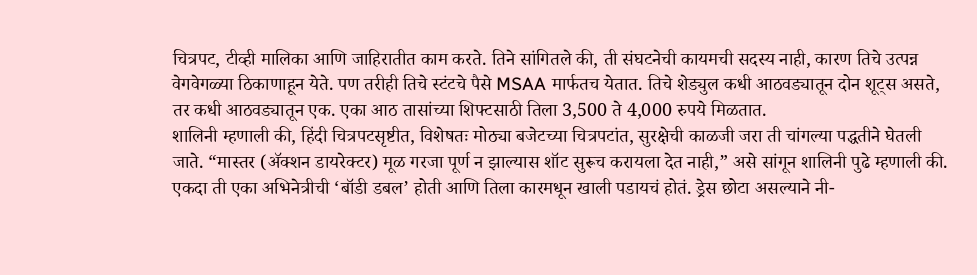चित्रपट, टीव्ही मालिका आणि जाहिरातीत काम करते. तिने सांगितले की, ती संघटनेची कायमची सदस्य नाही, कारण तिचे उत्पन्न वेगवेगळ्या ठिकाणाहून येते. पण तरीही तिचे स्टंटचे पैसे MSAA मार्फतच येतात. तिचे शेड्युल कधी आठवड्यातून दोन शूट्स असते, तर कधी आठवड्यातून एक. एका आठ तासांच्या शिफ्टसाठी तिला 3,500 ते 4,000 रुपये मिळतात.
शालिनी म्हणाली की, हिंदी चित्रपटसृष्टीत, विशेषतः मोठ्या बजेटच्या चित्रपटांत, सुरक्षेची काळजी जरा ती चांगल्या पद्धतीने घेतली जाते. “मास्तर (ॲक्शन डायरेक्टर) मूळ गरजा पूर्ण न झाल्यास शॉट सुरूच करायला देत नाही,” असे सांगून शालिनी पुढे म्हणाली की. एकदा ती एका अभिनेत्रीची ‘बॉडी डबल’ होती आणि तिला कारमधून खाली पडायचं होतं. ड्रेस छोटा असल्याने नी-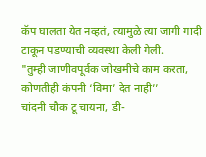कॅप घालता येत नव्हतं, त्यामुळे त्या जागी गादी टाकून पडण्याची व्यवस्था केली गेली.
"तुम्ही जाणीवपूर्वक जोखमीचे काम करता, कोणतीही कंपनी ‘विमा’ देत नाही’’
चांदनी चौक टू चायना, डी-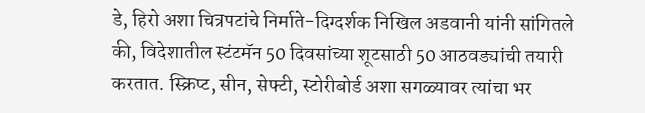डे, हिरो अशा चित्रपटांचे निर्माते-दिग्दर्शक निखिल अडवानी यांनी सांगितले की, विदेशातील स्टंटमॅन 50 दिवसांच्या शूटसाठी 50 आठवड्यांची तयारी करतात. स्क्रिप्ट, सीन, सेफ्टी, स्टोरीबोर्ड अशा सगळ्यावर त्यांचा भर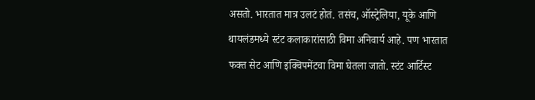असतो. भारतात मात्र उलटं होतं. तसंच, ऑस्ट्रेलिया, यूके आणि थायलंडमध्ये स्टंट कलाकारांसाठी विमा अनिवार्य आहे. पण भारतात फक्त सेट आणि इक्विपमेंटचा विमा घेतला जातो. स्टंट आर्टिस्ट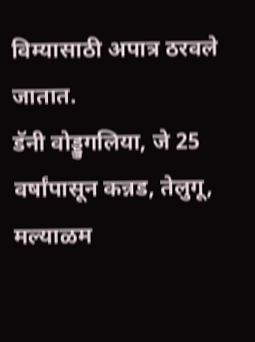विम्यासाठी अपात्र ठरवले जातात.
डॅनी वोड्डुगलिया, जे 25 वर्षांपासून कन्नड, तेलुगू, मल्याळम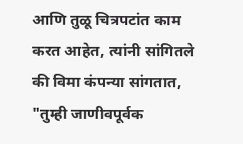आणि तुळू चित्रपटांत काम करत आहेत, त्यांनी सांगितले की विमा कंपन्या सांगतात, "तुम्ही जाणीवपूर्वक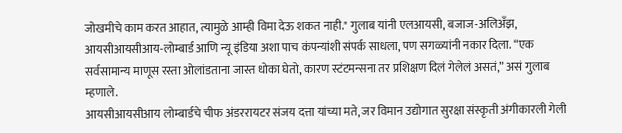जोखमीचे काम करत आहात, त्यामुळे आम्ही विमा देऊ शकत नाही." गुलाब यांनी एलआयसी, बजाज-अलिअँझ, आयसीआयसीआय-लोम्बार्ड आणि न्यू इंडिया अशा पाच कंपन्यांशी संपर्क साधला, पण सगळ्यांनी नकार दिला. “एक सर्वसामान्य माणूस रस्ता ओलांडताना जास्त धोका घेतो, कारण स्टंटमन्सना तर प्रशिक्षण दिलं गेलेलं असतं,” असं गुलाब म्हणाले.
आयसीआयसीआय लोम्बार्डचे चीफ अंडररायटर संजय दत्ता यांच्या मते, जर विमान उद्योगात सुरक्षा संस्कृती अंगीकारली गेली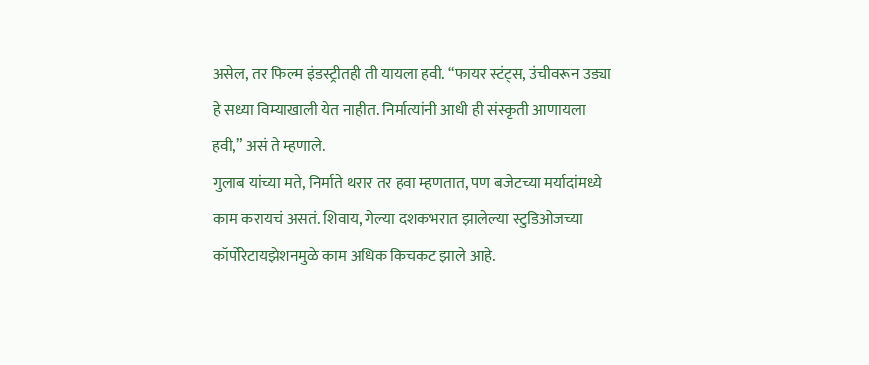असेल, तर फिल्म इंडस्ट्रीतही ती यायला हवी. “फायर स्टंट्स, उंचीवरून उड्या हे सध्या विम्याखाली येत नाहीत. निर्मात्यांनी आधी ही संस्कृती आणायला हवी,” असं ते म्हणाले.
गुलाब यांच्या मते, निर्माते थरार तर हवा म्हणतात, पण बजेटच्या मर्यादांमध्ये काम करायचं असतं. शिवाय, गेल्या दशकभरात झालेल्या स्टुडिओजच्या कॉर्पोरेटायझेशनमुळे काम अधिक किचकट झाले आहे.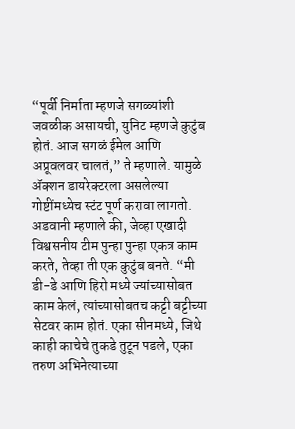“पूर्वी निर्माता म्हणजे सगळ्यांशी जवळीक असायची, युनिट म्हणजे कुटुंब होतं. आज सगळं ईमेल आणि अप्रूवलवर चालतं,” ते म्हणाले. यामुळे ॲक्शन डायरेक्टरला असलेल्या गोष्टींमध्येच स्टंट पूर्ण करावा लागतो.
अडवानी म्हणाले की, जेव्हा एखादी विश्वसनीय टीम पुन्हा पुन्हा एकत्र काम करते, तेव्हा ती एक कुटुंब बनते. “मी डी-डे आणि हिरो मध्ये ज्यांच्यासोबत काम केलं, त्यांच्यासोबतच कट्टी बट्टीच्या सेटवर काम होतं. एका सीनमध्ये, जिथे काही काचेचे तुकडे तुटून पडले, एका तरुण अभिनेत्याच्या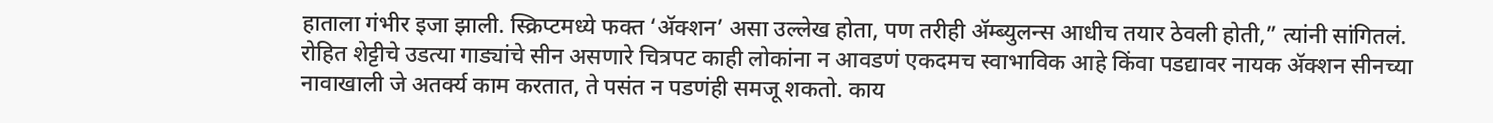हाताला गंभीर इजा झाली. स्क्रिप्टमध्ये फक्त ‘ॲक्शन’ असा उल्लेख होता, पण तरीही ॲम्ब्युलन्स आधीच तयार ठेवली होती,” त्यांनी सांगितलं.
रोहित शेट्टीचे उडत्या गाड्यांचे सीन असणारे चित्रपट काही लोकांना न आवडणं एकदमच स्वाभाविक आहे किंवा पडद्यावर नायक ॲक्शन सीनच्या नावाखाली जे अतर्क्य काम करतात, ते पसंत न पडणंही समजू शकतो. काय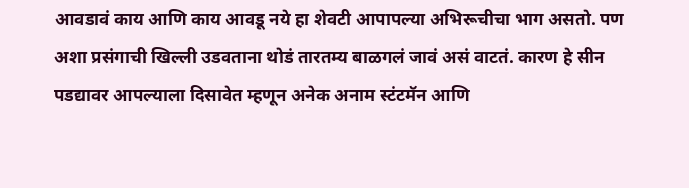आवडावं काय आणि काय आवडू नये हा शेवटी आपापल्या अभिरूचीचा भाग असतो. पण अशा प्रसंगाची खिल्ली उडवताना थोडं तारतम्य बाळगलं जावं असं वाटतं. कारण हे सीन पडद्यावर आपल्याला दिसावेत म्हणून अनेक अनाम स्टंटमॅन आणि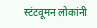स्टंटवूमन लोकांनी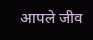आपले जीव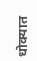धोक्यात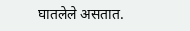घातलेले असतात.